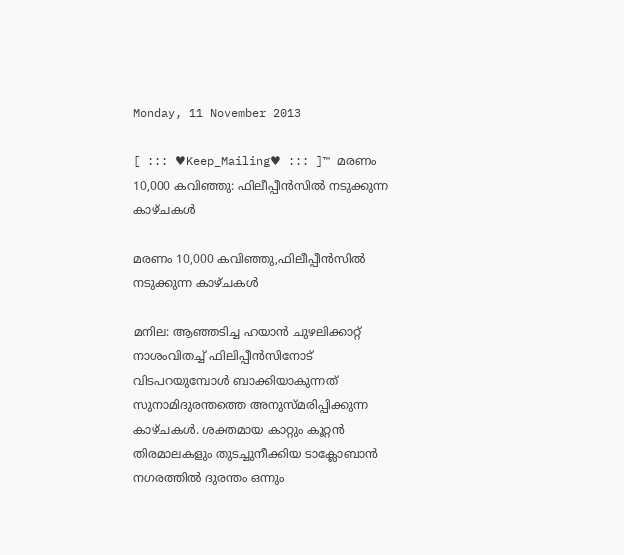Monday, 11 November 2013

[ ::: ♥Keep_Mailing♥ ::: ]™ മരണം 10,000 കവിഞ്ഞു: ഫിലീപ്പീന്‍സില്‍ നടുക്കുന്ന കാഴ്ചകള്‍

മരണം 10,000 കവിഞ്ഞു,ഫിലീപ്പീന്‍സില്‍ നടുക്കുന്ന കാഴ്ചകള്‍

മനില: ആഞ്ഞടിച്ച ഹയാന്‍ ചുഴലിക്കാറ്റ് നാശംവിതച്ച് ഫിലിപ്പീന്‍സിനോട് വിടപറയുമ്പോള്‍ ബാക്കിയാകുന്നത് സുനാമിദുരന്തത്തെ അനുസ്മരിപ്പിക്കുന്ന കാഴ്ചകള്‍. ശക്തമായ കാറ്റും കൂറ്റന്‍ തിരമാലകളും തുടച്ചുനീക്കിയ ടാക്ലോബാന്‍ നഗരത്തില്‍ ദുരന്തം ഒന്നും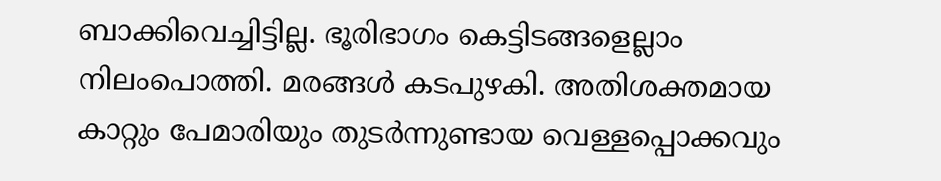ബാക്കിവെച്ചിട്ടില്ല. ഭൂരിഭാഗം കെട്ടിടങ്ങളെല്ലാം നിലംപൊത്തി. മരങ്ങള്‍ കടപുഴകി. അതിശക്തമായ കാറ്റും പേമാരിയും തുടര്‍ന്നുണ്ടായ വെള്ളപ്പൊക്കവും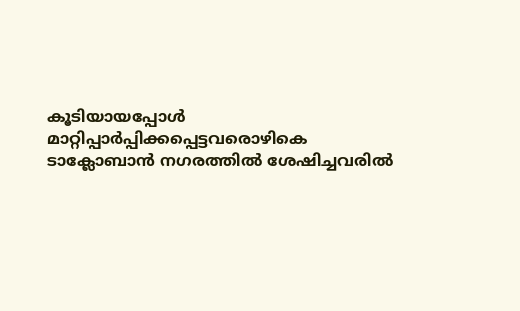കൂടിയായപ്പോള്‍ മാറ്റിപ്പാര്‍പ്പിക്കപ്പെട്ടവരൊഴികെ ടാക്ലോബാന്‍ നഗരത്തില്‍ ശേഷിച്ചവരില്‍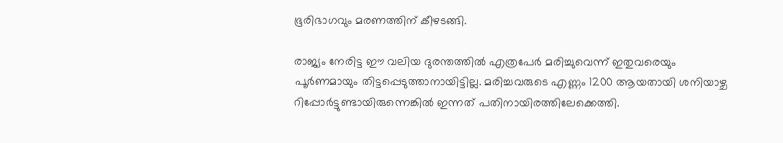ഭൂരിഭാഗവും മരണത്തിന് കീഴടങ്ങി.

രാജ്യം നേരിട്ട ഈ വലിയ ദുരന്തത്തില്‍ എത്രപേര്‍ മരിച്ചുവെന്ന് ഇതുവരെയും പൂര്‍ണമായും തിട്ടപ്പെടുത്താനായിട്ടില്ല. മരിച്ചവരുടെ എണ്ണം 1200 ആയതായി ശനിയാഴ്ച റിപ്പോര്‍ട്ടുണ്ടായിരുന്നെങ്കില്‍ ഇന്നത് പതിനായിരത്തിലേക്കെത്തി.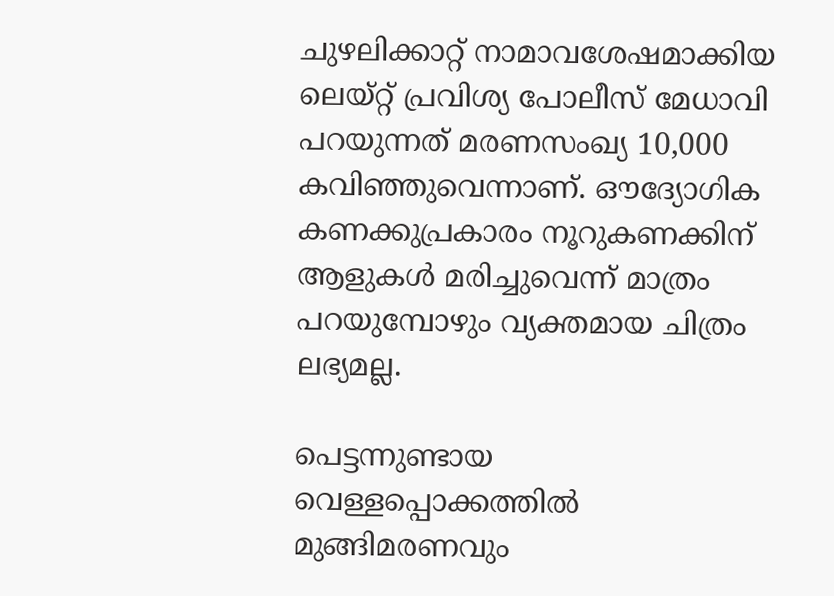ചുഴലിക്കാറ്റ് നാമാവശേഷമാക്കിയ ലെയ്റ്റ് പ്രവിശ്യ പോലീസ് മേധാവി പറയുന്നത് മരണസംഖ്യ 10,000 കവിഞ്ഞുവെന്നാണ്. ഔദ്യോഗിക കണക്കുപ്രകാരം നൂറുകണക്കിന് ആളുകള്‍ മരിച്ചുവെന്ന് മാത്രം പറയുമ്പോഴും വ്യക്തമായ ചിത്രം ലഭ്യമല്ല.

പെട്ടന്നുണ്ടായ വെള്ളപ്പൊക്കത്തില്‍ മുങ്ങിമരണവും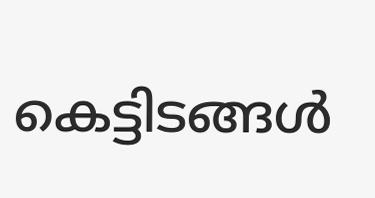കെട്ടിടങ്ങള്‍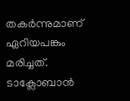തകര്‍ന്നുമാണ് ഏറിയപങ്കും മരിച്ചത്. ടാക്ലോബാന്‍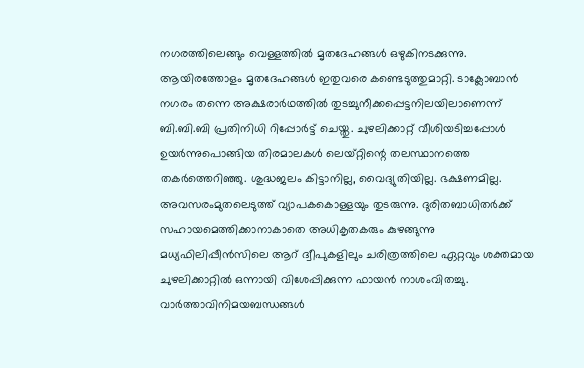നഗരത്തിലെങ്ങും വെള്ളത്തില്‍ മൃതദേഹങ്ങള്‍ ഒഴുകിനടക്കുന്നു. ആയിരത്തോളം മൃതദേഹങ്ങള്‍ ഇതുവരെ കണ്ടെടുത്തുമാറ്റി. ടാക്ലോബാന്‍ നഗരം തന്നെ അക്ഷരാര്‍ഥത്തില്‍ തുടച്ചുനീക്കപ്പെട്ടനിലയിലാണെന്ന് ബി.ബി.ബി പ്രതിനിധി റിപ്പോര്‍ട്ട് ചെയ്തു. ചുഴലിക്കാറ്റ് വീശിയടിച്ചപ്പോള്‍ ഉയര്‍ന്നുപൊങ്ങിയ തിരമാലകള്‍ ലെയ്റ്റിന്റെ തലസ്ഥാനത്തെ തകര്‍ത്തെറിഞ്ഞു. ശുദ്ധജലം കിട്ടാനില്ല, വൈദ്യുതിയില്ല. ഭക്ഷണമില്ല. അവസരംമുതലെടുത്ത് വ്യാപകകൊള്ളയും തുടരുന്നു. ദുരിതബാധിതര്‍ക്ക് സഹായമെത്തിക്കാനാകാതെ അധികൃതകരും കുഴങ്ങുന്നു മധ്യഫിലിപ്പീന്‍സിലെ ആറ് ദ്വീപുകളിലും ചരിത്രത്തിലെ ഏറ്റവും ശക്തമായ ചുഴലിക്കാറ്റില്‍ ഒന്നായി വിശേപ്പിക്കുന്ന ഫായന്‍ നാശംവിതച്ചു. വാര്‍ത്താവിനിമയബന്ധങ്ങള്‍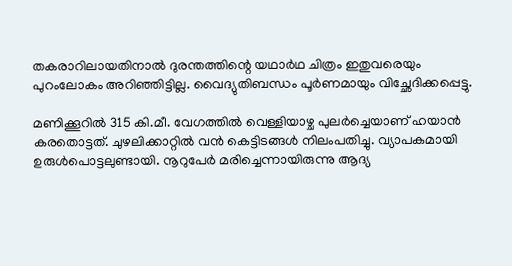തകരാറിലായതിനാല്‍ ദുരന്തത്തിന്റെ യഥാര്‍ഥ ചിത്രം ഇതുവരെയും പുറംലോകം അറിഞ്ഞിട്ടില്ല. വൈദ്യുതിബന്ധം പൂര്‍ണമായും വിച്ഛേദിക്കപ്പെട്ടു.

മണിക്കൂറില്‍ 315 കി.മീ. വേഗത്തില്‍ വെള്ളിയാഴ്ച പുലര്‍ച്ചെയാണ് ഹയാന്‍ കരതൊട്ടത്. ചുഴലിക്കാറ്റില്‍ വന്‍ കെട്ടിടങ്ങള്‍ നിലംപതിച്ചു. വ്യാപകമായി ഉരുള്‍പൊട്ടലുണ്ടായി. നൂറുപേര്‍ മരിച്ചെന്നായിരുന്നു ആദ്യ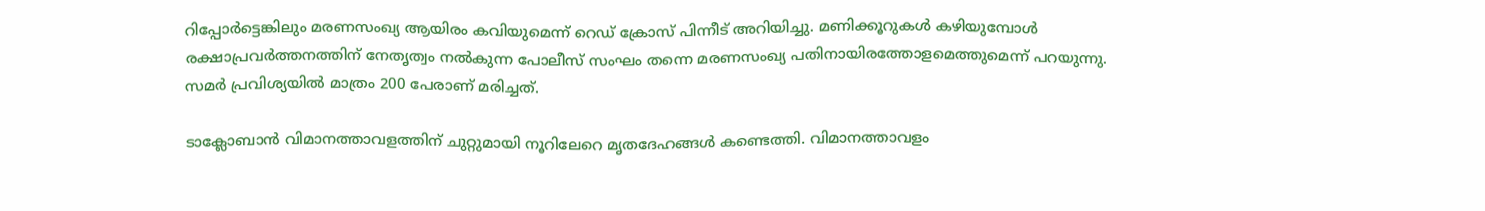റിപ്പോര്‍ട്ടെങ്കിലും മരണസംഖ്യ ആയിരം കവിയുമെന്ന് റെഡ് ക്രോസ് പിന്നീട് അറിയിച്ചു. മണിക്കൂറുകള്‍ കഴിയുമ്പോള്‍ രക്ഷാപ്രവര്‍ത്തനത്തിന് നേതൃത്വം നല്‍കുന്ന പോലീസ് സംഘം തന്നെ മരണസംഖ്യ പതിനായിരത്തോളമെത്തുമെന്ന് പറയുന്നു. സമര്‍ പ്രവിശ്യയില്‍ മാത്രം 200 പേരാണ് മരിച്ചത്.

ടാക്ലോബാന്‍ വിമാനത്താവളത്തിന് ചുറ്റുമായി നൂറിലേറെ മൃതദേഹങ്ങള്‍ കണ്ടെത്തി. വിമാനത്താവളം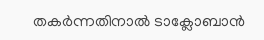തകര്‍ന്നതിനാല്‍ ടാക്ലോബാന്‍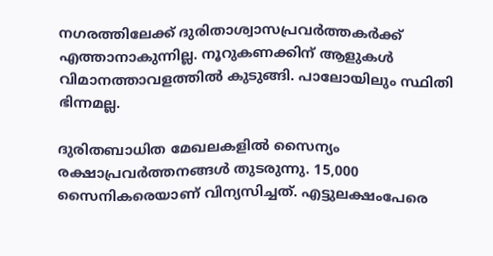നഗരത്തിലേക്ക് ദുരിതാശ്വാസപ്രവര്‍ത്തകര്‍ക്ക് എത്താനാകുന്നില്ല. നൂറുകണക്കിന് ആളുകള്‍ വിമാനത്താവളത്തില്‍ കുടുങ്ങി. പാലോയിലും സ്ഥിതി ഭിന്നമല്ല.

ദുരിതബാധിത മേഖലകളില്‍ സൈന്യം രക്ഷാപ്രവര്‍ത്തനങ്ങള്‍ തുടരുന്നു. 15,000 സൈനികരെയാണ് വിന്യസിച്ചത്. എട്ടുലക്ഷംപേരെ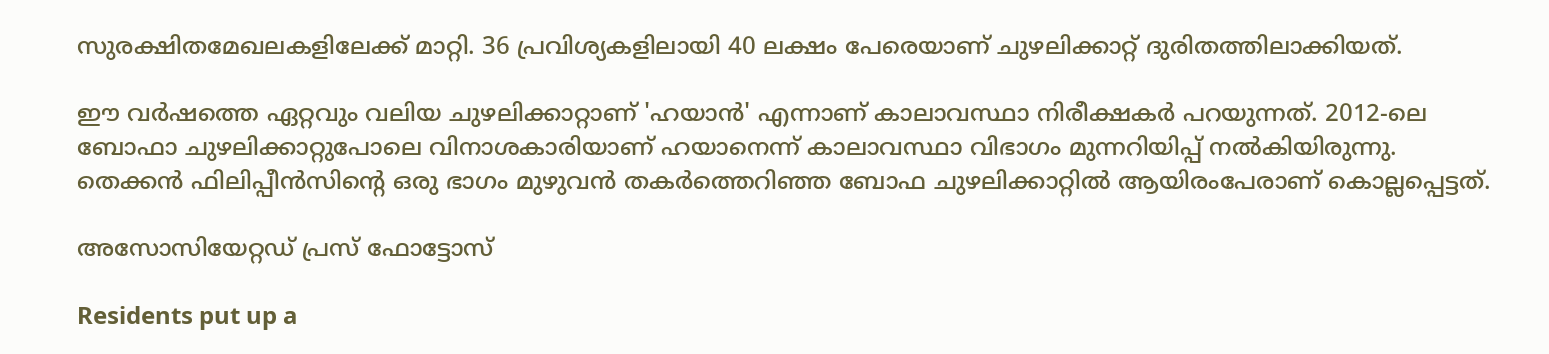സുരക്ഷിതമേഖലകളിലേക്ക് മാറ്റി. 36 പ്രവിശ്യകളിലായി 40 ലക്ഷം പേരെയാണ് ചുഴലിക്കാറ്റ് ദുരിതത്തിലാക്കിയത്.

ഈ വര്‍ഷത്തെ ഏറ്റവും വലിയ ചുഴലിക്കാറ്റാണ് 'ഹയാന്‍' എന്നാണ് കാലാവസ്ഥാ നിരീക്ഷകര്‍ പറയുന്നത്. 2012-ലെ ബോഫാ ചുഴലിക്കാറ്റുപോലെ വിനാശകാരിയാണ് ഹയാനെന്ന് കാലാവസ്ഥാ വിഭാഗം മുന്നറിയിപ്പ് നല്‍കിയിരുന്നു. തെക്കന്‍ ഫിലിപ്പീന്‍സിന്റെ ഒരു ഭാഗം മുഴുവന്‍ തകര്‍ത്തെറിഞ്ഞ ബോഫ ചുഴലിക്കാറ്റില്‍ ആയിരംപേരാണ് കൊല്ലപ്പെട്ടത്.

അസോസിയേറ്റഡ് പ്രസ് ഫോട്ടോസ്

Residents put up a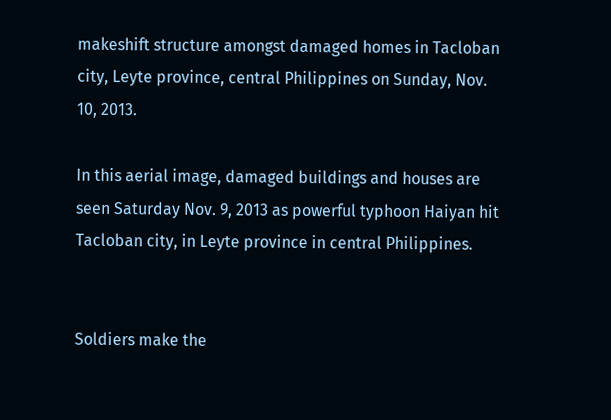makeshift structure amongst damaged homes in Tacloban city, Leyte province, central Philippines on Sunday, Nov. 10, 2013.

In this aerial image, damaged buildings and houses are seen Saturday Nov. 9, 2013 as powerful typhoon Haiyan hit Tacloban city, in Leyte province in central Philippines.


Soldiers make the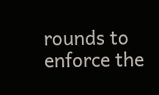rounds to enforce the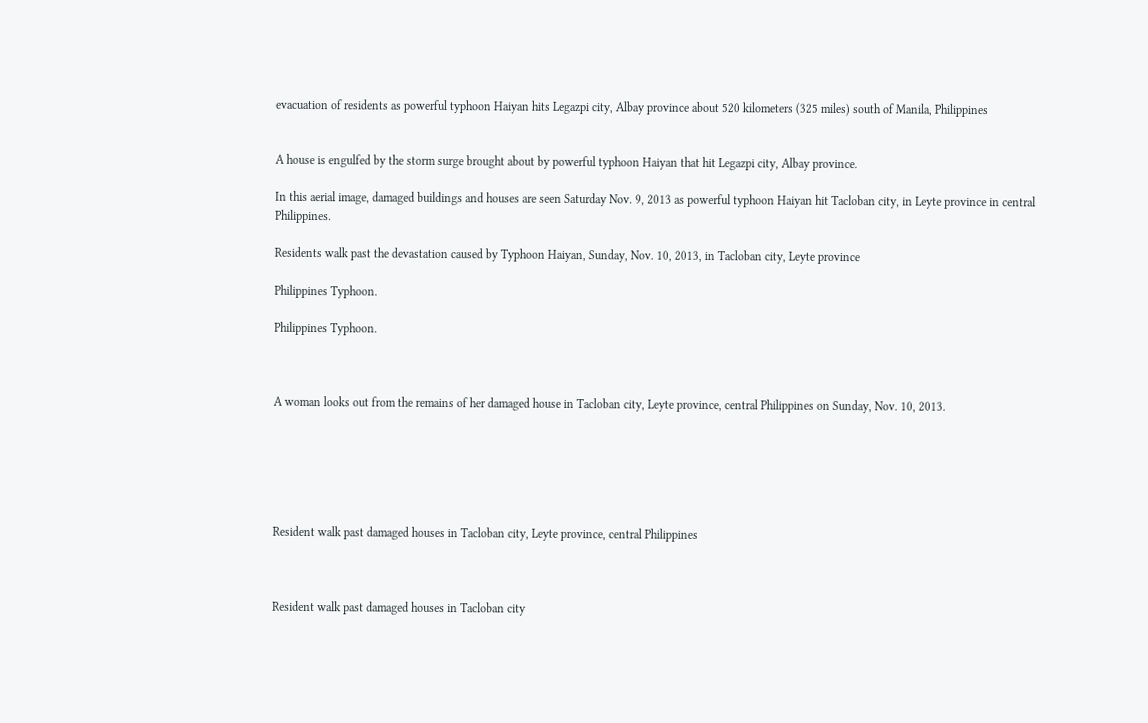evacuation of residents as powerful typhoon Haiyan hits Legazpi city, Albay province about 520 kilometers (325 miles) south of Manila, Philippines


A house is engulfed by the storm surge brought about by powerful typhoon Haiyan that hit Legazpi city, Albay province.

In this aerial image, damaged buildings and houses are seen Saturday Nov. 9, 2013 as powerful typhoon Haiyan hit Tacloban city, in Leyte province in central Philippines.

Residents walk past the devastation caused by Typhoon Haiyan, Sunday, Nov. 10, 2013, in Tacloban city, Leyte province

Philippines Typhoon.

Philippines Typhoon.



A woman looks out from the remains of her damaged house in Tacloban city, Leyte province, central Philippines on Sunday, Nov. 10, 2013.






Resident walk past damaged houses in Tacloban city, Leyte province, central Philippines



Resident walk past damaged houses in Tacloban city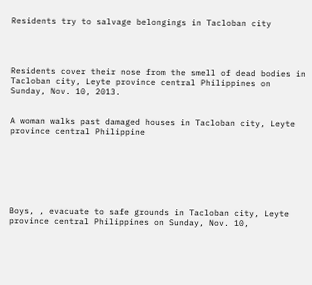Residents try to salvage belongings in Tacloban city




Residents cover their nose from the smell of dead bodies in Tacloban city, Leyte province central Philippines on Sunday, Nov. 10, 2013.


A woman walks past damaged houses in Tacloban city, Leyte province central Philippine







Boys, , evacuate to safe grounds in Tacloban city, Leyte province central Philippines on Sunday, Nov. 10,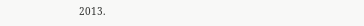2013.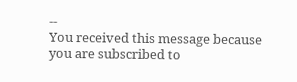--
You received this message because you are subscribed to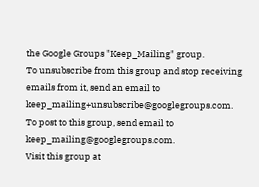the Google Groups "Keep_Mailing" group.
To unsubscribe from this group and stop receiving emails from it, send an email to keep_mailing+unsubscribe@googlegroups.com.
To post to this group, send email to keep_mailing@googlegroups.com.
Visit this group at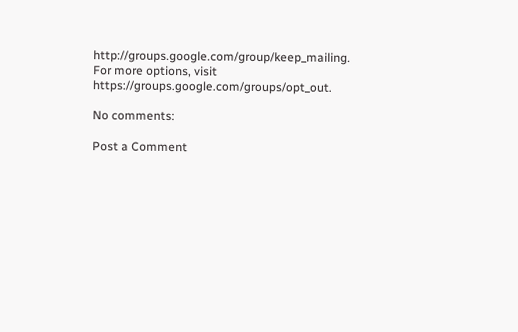http://groups.google.com/group/keep_mailing.
For more options, visit https://groups.google.com/groups/opt_out.

No comments:

Post a Comment